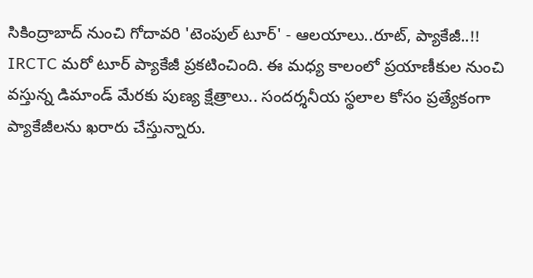సికింద్రాబాద్ నుంచి గోదావరి 'టెంపుల్ టూర్' - ఆలయాలు..రూట్, ప్యాకేజీ..!!
IRCTC మరో టూర్ ప్యాకేజీ ప్రకటించింది. ఈ మధ్య కాలంలో ప్రయాణీకుల నుంచి వస్తున్న డిమాండ్ మేరకు పుణ్య క్షేత్రాలు.. సందర్శనీయ స్థలాల కోసం ప్రత్యేకంగా ప్యాకేజీలను ఖరారు చేస్తున్నారు.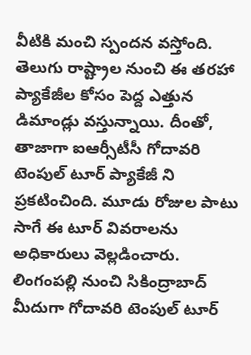వీటికి మంచి స్పందన వస్తోంది. తెలుగు రాష్ట్రాల నుంచి ఈ తరహా ప్యాకేజీల కోసం పెద్ద ఎత్తున డిమాండ్లు వస్తున్నాయి. దీంతో, తాజాగా ఐఆర్సీటీసీ గోదావరి టెంపుల్ టూర్ ప్యాకేజీ ని ప్రకటించింది. మూడు రోజుల పాటు సాగే ఈ టూర్ వివరాలను అధికారులు వెల్లడించారు.
లింగంపల్లి నుంచి సికింద్రాబాద్ మీదుగా గోదావరి టెంపుల్ టూర్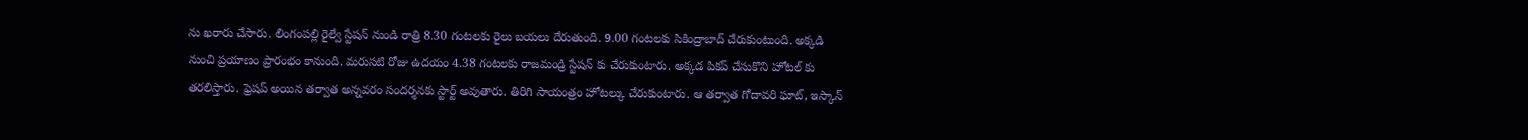ను ఖరారు చేసారు. లింగంపల్లి రైల్వే స్టేషన్ నుండి రాత్రి 8.30 గంటలకు రైలు బయలు దేరుతుంది. 9.00 గంటలకు సికింద్రాబాద్ చేరుకుంటుంది. అక్కడి నుంచి ప్రయాణం ప్రారంభం కానుంది. మరుసటి రోజు ఉదయం 4.38 గంటలకు రాజమండ్రి స్టేషన్ కు చేరుకుంటారు. అక్కడ పికప్ చేసుకొని హోటల్ కు తరలిస్తారు. ఫ్రెషప్ అయిన తర్వాత అన్నవరం సందర్శనకు స్టార్ట్ అవుతారు. తిరిగి సాయంత్రం హోటల్కు చేరుకుంటారు. ఆ తర్వాత గోదావరి ఘాట్, ఇస్కాన్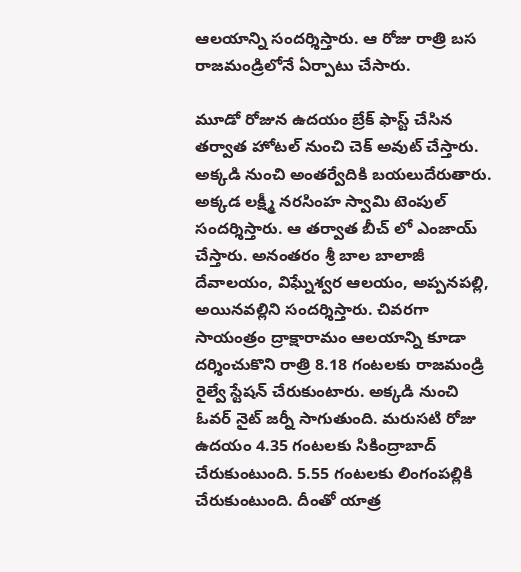ఆలయాన్ని సందర్శిస్తారు. ఆ రోజు రాత్రి బస రాజమండ్రిలోనే ఏర్పాటు చేసారు.

మూడో రోజున ఉదయం బ్రేక్ ఫాస్ట్ చేసిన తర్వాత హోటల్ నుంచి చెక్ అవుట్ చేస్తారు. అక్కడి నుంచి అంతర్వేదికి బయలుదేరుతారు. అక్కడ లక్ష్మీ నరసింహ స్వామి టెంపుల్ సందర్శిస్తారు. ఆ తర్వాత బీచ్ లో ఎంజాయ్ చేస్తారు. అనంతరం శ్రీ బాల బాలాజీ దేవాలయం, విఘ్నేశ్వర ఆలయం, అప్పనపల్లి, అయినవల్లిని సందర్శిస్తారు. చివరగా సాయంత్రం ద్రాక్షారామం ఆలయాన్ని కూడా దర్శించుకొని రాత్రి 8.18 గంటలకు రాజమండ్రి రైల్వే స్టేషన్ చేరుకుంటారు. అక్కడి నుంచి ఓవర్ నైట్ జర్నీ సాగుతుంది. మరుసటి రోజు ఉదయం 4.35 గంటలకు సికింద్రాబాద్ చేరుకుంటుంది. 5.55 గంటలకు లింగంపల్లికి చేరుకుంటుంది. దీంతో యాత్ర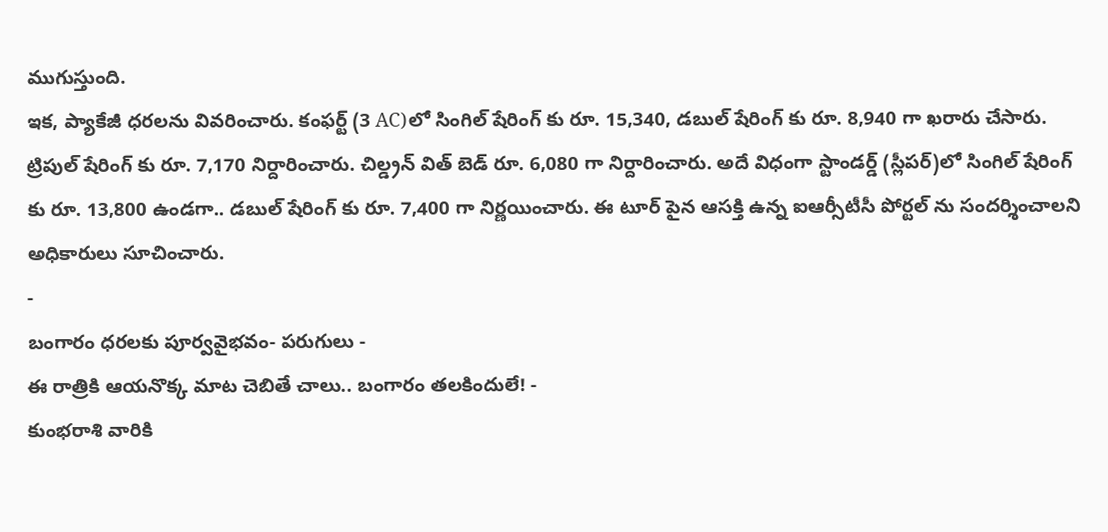ముగుస్తుంది.
ఇక, ప్యాకేజీ ధరలను వివరించారు. కంఫర్ట్ (3 AC)లో సింగిల్ షేరింగ్ కు రూ. 15,340, డబుల్ షేరింగ్ కు రూ. 8,940 గా ఖరారు చేసారు. ట్రిపుల్ షేరింగ్ కు రూ. 7,170 నిర్దారించారు. చిల్డ్రన్ విత్ బెడ్ రూ. 6,080 గా నిర్దారించారు. అదే విధంగా స్టాండర్డ్ (స్లీపర్)లో సింగిల్ షేరింగ్ కు రూ. 13,800 ఉండగా.. డబుల్ షేరింగ్ కు రూ. 7,400 గా నిర్ణయించారు. ఈ టూర్ పైన ఆసక్తి ఉన్న ఐఆర్సీటీసీ పోర్టల్ ను సందర్శించాలని అధికారులు సూచించారు.
-
బంగారం ధరలకు పూర్వవైభవం- పరుగులు -
ఈ రాత్రికి ఆయనొక్క మాట చెబితే చాలు.. బంగారం తలకిందులే! -
కుంభరాశి వారికి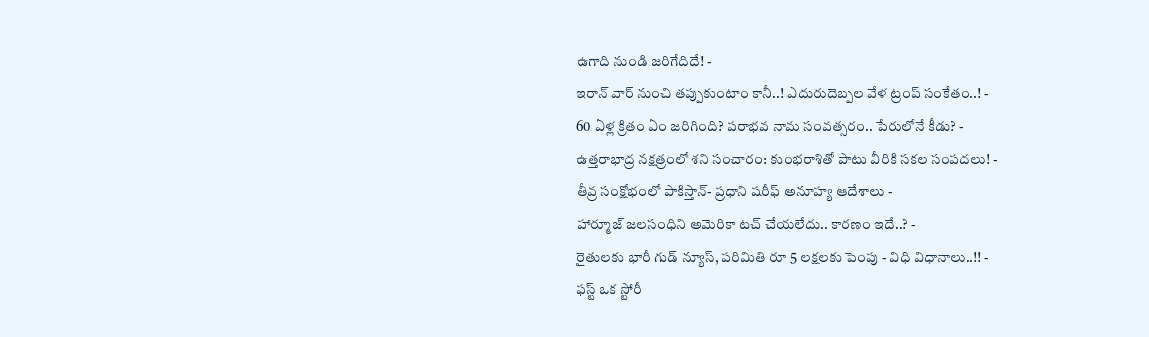ఉగాది నుండి జరిగేదిదే! -
ఇరాన్ వార్ నుంచి తప్పుకుంటాం కానీ..! ఎదురుదెబ్పల వేళ ట్రంప్ సంకేతం..! -
60 ఏళ్ల క్రితం ఏం జరిగింది? పరాభవ నామ సంవత్సరం.. పేరులోనే కీడు? -
ఉత్తరాభాద్ర నక్షత్రంలో శని సంచారం: కుంభరాశితో పాటు వీరికి సకల సంపదలు! -
తీవ్ర సంక్షోభంలో పాకిస్తాన్- ప్రధాని షరీఫ్ అనూహ్య ఆదేశాలు -
హార్మూజ్ జలసంధిని అమెరికా టచ్ చేయలేదు.. కారణం ఇదే..? -
రైతులకు భారీ గుడ్ న్యూస్, పరిమితి రూ 5 లక్షలకు పెంపు - విధి విధానాలు..!! -
ఫస్ట్ ఒక స్టోరీ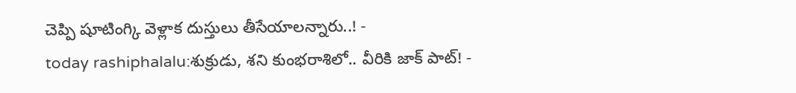చెప్పి షూటింగ్కి వెళ్లాక దుస్తులు తీసేయాలన్నారు..! -
today rashiphalalu:శుక్రుడు, శని కుంభరాశిలో.. వీరికి జాక్ పాట్! -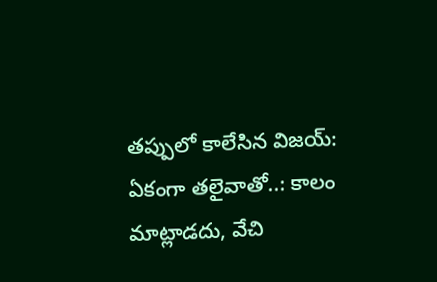తప్పులో కాలేసిన విజయ్: ఏకంగా తలైవాతో..: కాలం మాట్లాడదు, వేచి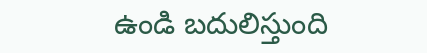ఉండి బదులిస్తుంది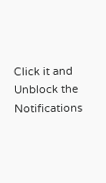Click it and Unblock the Notifications